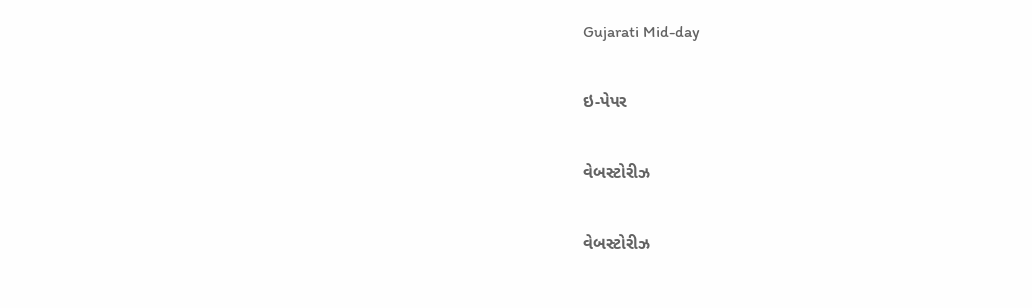Gujarati Mid-day

ઇ-પેપર

વેબસ્ટોરીઝ

વેબસ્ટોરીઝ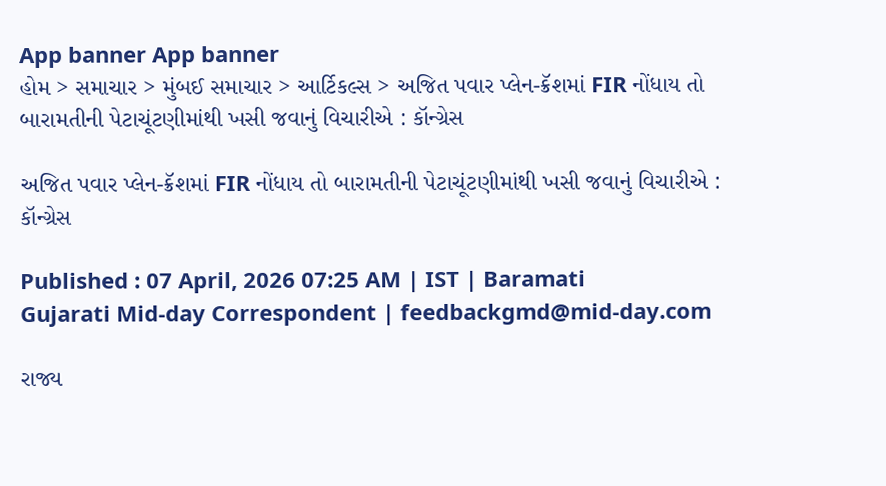App banner App banner
હોમ > સમાચાર > મુંબઈ સમાચાર > આર્ટિકલ્સ > અજિત પવાર પ્લેન-ક્રૅશમાં FIR નોંધાય તો બારામતીની પેટાચૂંટણીમાંથી ખસી જવાનું વિચારીએ : કૉન્ગ્રેસ

અજિત પવાર પ્લેન-ક્રૅશમાં FIR નોંધાય તો બારામતીની પેટાચૂંટણીમાંથી ખસી જવાનું વિચારીએ : કૉન્ગ્રેસ

Published : 07 April, 2026 07:25 AM | IST | Baramati
Gujarati Mid-day Correspondent | feedbackgmd@mid-day.com

રાજ્ય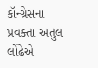કૉન્ગ્રેસના પ્રવક્તા અતુલ લોંઢેએ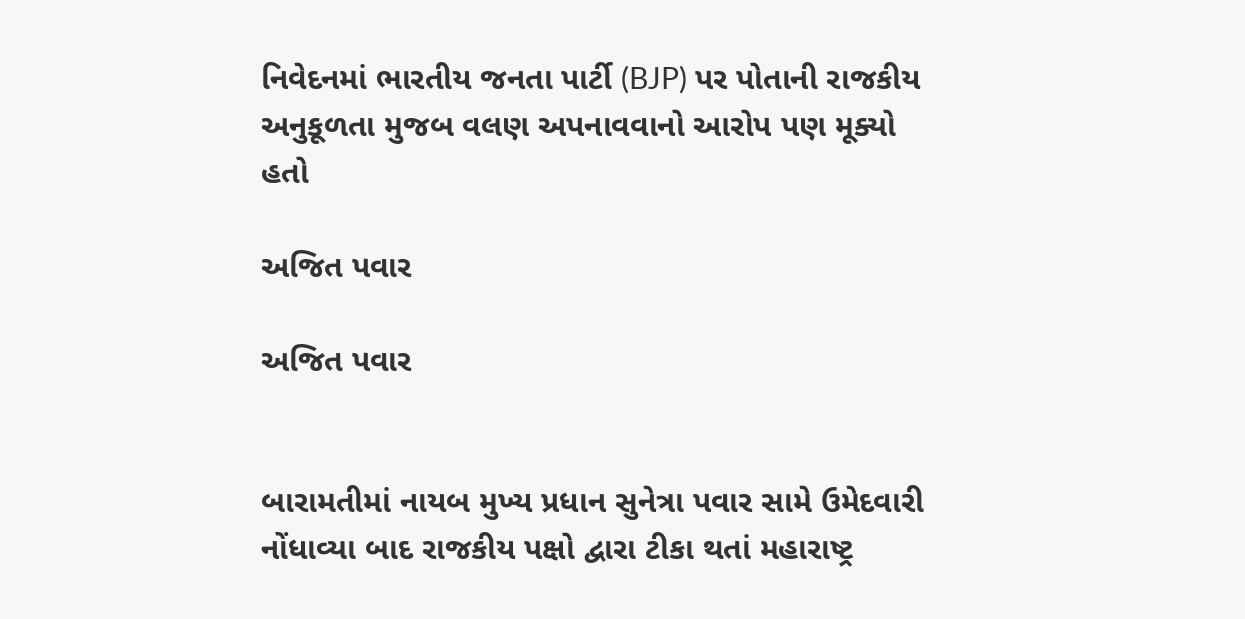નિવેદનમાં ભારતીય જનતા પાર્ટી (BJP) પર પોતાની રાજકીય અનુકૂળતા મુજબ વલણ અપનાવવાનો આરોપ પણ મૂક્યો હતો

અજિત પવાર

અજિત પવાર


બારામતીમાં નાયબ મુખ્ય પ્રધાન સુનેત્રા પવાર સામે ઉમેદવારી નોંધાવ્યા બાદ રાજકીય પક્ષો દ્વારા ટીકા થતાં મહારાષ્ટ્ર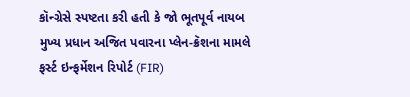કૉન્ગ્રેસે સ્પષ્ટતા કરી હતી કે જો ભૂતપૂર્વ નાયબ મુખ્ય પ્રધાન અજિત પવારના પ્લેન-ક્રૅશના મામલે ફર્સ્ટ ઇન્ફર્મેશન રિપોર્ટ (FIR)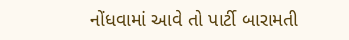નોંધવામાં આવે તો પાર્ટી બારામતી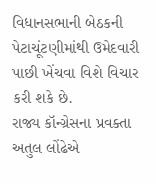વિધાનસભાની બેઠકની પેટાચૂંટણીમાંથી ઉમેદવારી પાછી ખેંચવા વિશે વિચાર કરી શકે છે.
રાજ્ય કૉન્ગ્રેસના પ્રવક્તા અતુલ લોંઢેએ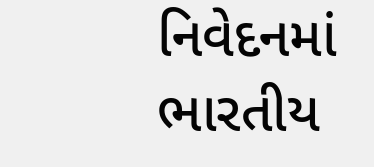નિવેદનમાં ભારતીય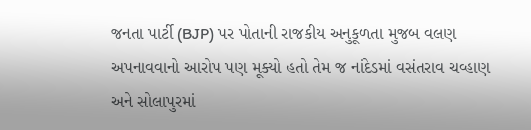જનતા પાર્ટી (BJP) પર પોતાની રાજકીય અનુકૂળતા મુજબ વલણ અપનાવવાનો આરોપ પણ મૂક્યો હતો તેમ જ નાંદેડમાં વસંતરાવ ચવ્હાણ અને સોલાપુરમાં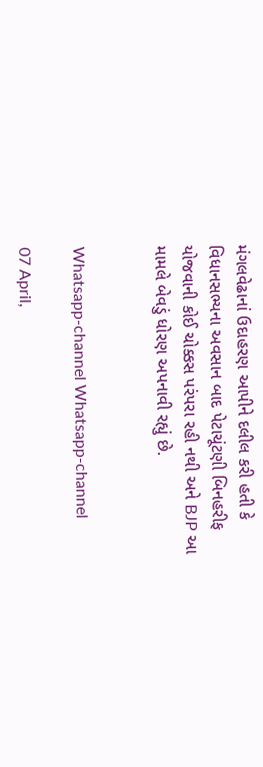મંગલવેઢાનાં ઉદાહરણ આપીને દલીલ કરી હતી કે વિધાનસભ્યના અવસાન બાદ પેટાચૂંટણી બિનહરીફ યોજવાની કોઈ ચોક્કસ પરંપરા રહી નથી અને BJP આ મામલે બેવડું ધોરણ અપનાવી રહ્યું છે.


Whatsapp-channel Whatsapp-channel

07 April,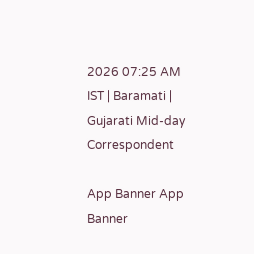2026 07:25 AM IST | Baramati | Gujarati Mid-day Correspondent

App Banner App Banner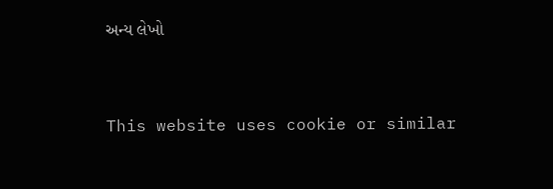અન્ય લેખો


This website uses cookie or similar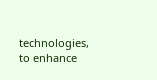technologies, to enhance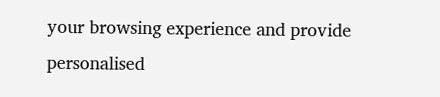your browsing experience and provide personalised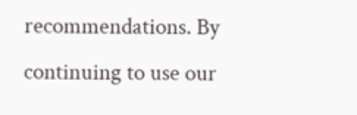recommendations. By continuing to use our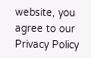website, you agree to our Privacy Policy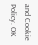and Cookie Policy. OK